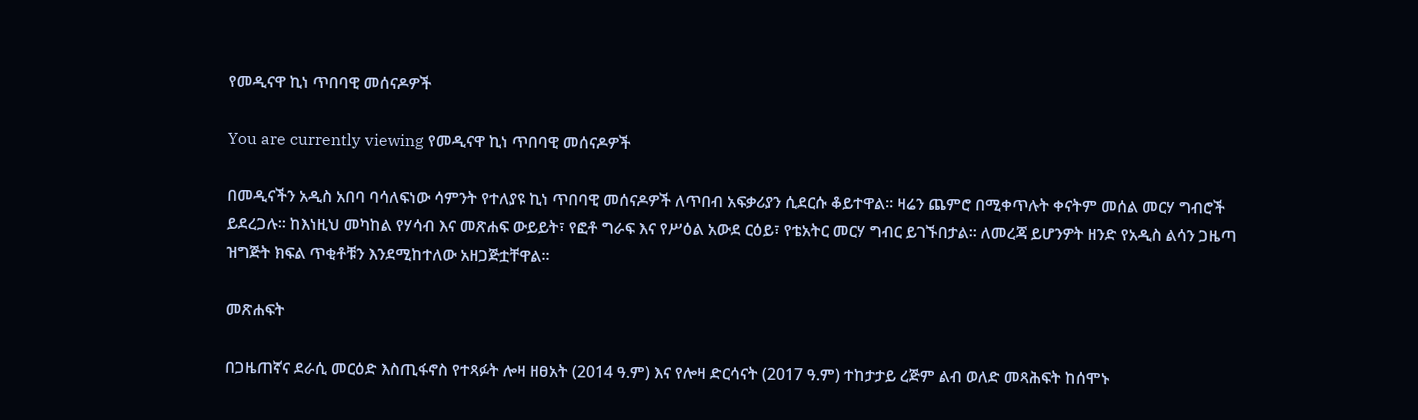የመዲናዋ ኪነ ጥበባዊ መሰናዶዎች

You are currently viewing የመዲናዋ ኪነ ጥበባዊ መሰናዶዎች

በመዲናችን አዲስ አበባ ባሳለፍነው ሳምንት የተለያዩ ኪነ ጥበባዊ መሰናዶዎች ለጥበብ አፍቃሪያን ሲደርሱ ቆይተዋል። ዛሬን ጨምሮ በሚቀጥሉት ቀናትም መሰል መርሃ ግብሮች ይደረጋሉ፡፡ ከእነዚህ መካከል የሃሳብ እና መጽሐፍ ውይይት፣ የፎቶ ግራፍ እና የሥዕል አውደ ርዕይ፣ የቴአትር መርሃ ግብር ይገኙበታል። ለመረጃ ይሆንዎት ዘንድ የአዲስ ልሳን ጋዜጣ ዝግጅት ክፍል ጥቂቶቹን እንደሚከተለው አዘጋጅቷቸዋል፡፡

መጽሐፍት

በጋዜጠኛና ደራሲ መርዕድ እስጢፋኖስ የተጻፉት ሎዛ ዘፀአት (2014 ዓ.ም) እና የሎዛ ድርሳናት (2017 ዓ.ም) ተከታታይ ረጅም ልብ ወለድ መጻሕፍት ከሰሞኑ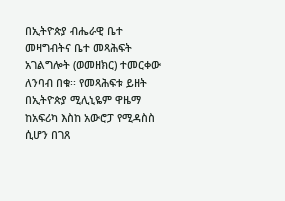በኢትዮጵያ ብሔራዊ ቤተ መዛግብትና ቤተ መጻሕፍት አገልግሎት (ወመዘክር) ተመርቀው ለንባብ በቁ፡፡ የመጻሕፍቱ ይዘት በኢትዮጵያ ሚሊኒዬም ዋዜማ ከአፍሪካ እስከ አውሮፓ የሚዳስስ ሲሆን በገጸ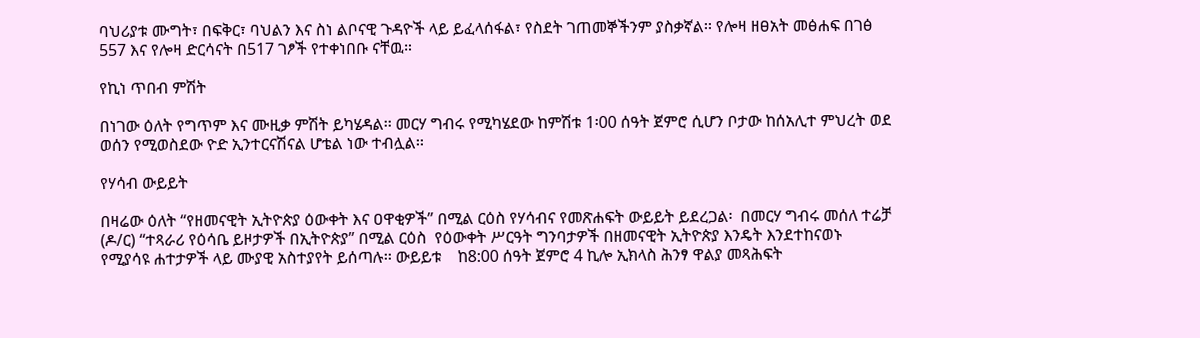ባህሪያቱ ሙግት፣ በፍቅር፣ ባህልን እና ስነ ልቦናዊ ጉዳዮች ላይ ይፈላሰፋል፣ የስደት ገጠመኞችንም ያስቃኛል፡፡ የሎዛ ዘፀአት መፅሐፍ በገፅ 557 እና የሎዛ ድርሳናት በ517 ገፆች የተቀነበቡ ናቸዉ።

የኪነ ጥበብ ምሽት

በነገው ዕለት የግጥም እና ሙዚቃ ምሽት ይካሄዳል፡፡ መርሃ ግብሩ የሚካሄደው ከምሽቱ 1፡00 ሰዓት ጀምሮ ሲሆን ቦታው ከሰአሊተ ምህረት ወደ ወሰን የሚወስደው ዮድ ኢንተርናሽናል ሆቴል ነው ተብሏል፡፡

የሃሳብ ውይይት

በዛሬው ዕለት “የዘመናዊት ኢትዮጵያ ዕውቀት እና ዐዋቂዎች” በሚል ርዕስ የሃሳብና የመጽሐፍት ውይይት ይደረጋል፡  በመርሃ ግብሩ መሰለ ተሬቻ (ዶ/ር) “ተጻራሪ የዕሳቤ ይዞታዎች በኢትዮጵያ” በሚል ርዕስ  የዕውቀት ሥርዓት ግንባታዎች በዘመናዊት ኢትዮጵያ እንዴት እንደተከናወኑ የሚያሳዩ ሐተታዎች ላይ ሙያዊ አስተያየት ይሰጣሉ፡፡ ውይይቱ    ከ8:00 ሰዓት ጀምሮ 4 ኪሎ ኢክላስ ሕንፃ ዋልያ መጻሕፍት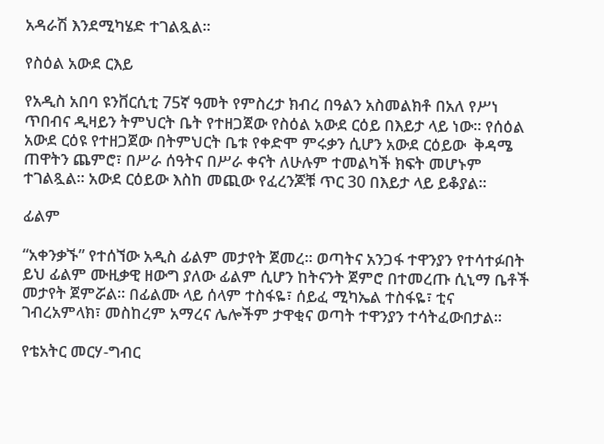አዳራሽ እንደሚካሄድ ተገልጿል፡፡

የስዕል አውደ ርእይ

የአዲስ አበባ ዩንቨርሲቲ 75ኛ ዓመት የምስረታ ክብረ በዓልን አስመልክቶ በአለ የሥነ ጥበብና ዲዛይን ትምህርት ቤት የተዘጋጀው የስዕል አውደ ርዕይ በእይታ ላይ ነው፡፡ የሰዕል አውደ ርዕዩ የተዘጋጀው በትምህርት ቤቱ የቀድሞ ምሩቃን ሲሆን አውደ ርዕይው  ቅዳሜ ጠዋትን ጨምሮ፣ በሥራ ሰዓትና በሥራ ቀናት ለሁሉም ተመልካች ክፍት መሆኑም ተገልጿል፡፡ አውደ ርዕይው እስከ መጪው የፈረንጆቹ ጥር 30 በእይታ ላይ ይቆያል፡፡

ፊልም

“አቀንቃኙ” የተሰኘው አዲስ ፊልም መታየት ጀመረ፡፡ ወጣትና አንጋፋ ተዋንያን የተሳተፉበት ይህ ፊልም ሙዚቃዊ ዘውግ ያለው ፊልም ሲሆን ከትናንት ጀምሮ በተመረጡ ሲኒማ ቤቶች መታየት ጀምሯል፡፡ በፊልሙ ላይ ሰላም ተስፋዬ፣ ሰይፈ ሚካኤል ተስፋዬ፣ ቲና ገብረአምላክ፣ መስከረም አማረና ሌሎችም ታዋቂና ወጣት ተዋንያን ተሳትፈውበታል፡፡

የቴአትር መርሃ-ግብር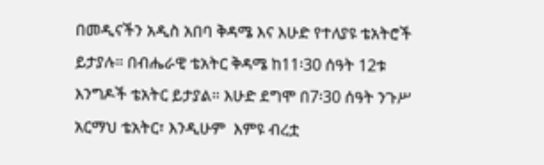በመዲናችን አዲስ አበባ ቅዳሜ እና እሁድ የተለያዩ ቴአትሮች ይታያሉ። በብሔራዊ ቴአትር ቅዳሜ ከ11፡30 ሰዓት 12ቱ እንግዶች ቴአትር ይታያል። እሁድ ደግሞ በ7፡30 ሰዓት ንጉሥ አርማህ ቴአትር፣ እንዲሁም  እምዩ ብረቷ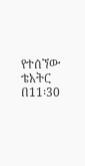የተሰኘው ቴአትር በ11፡30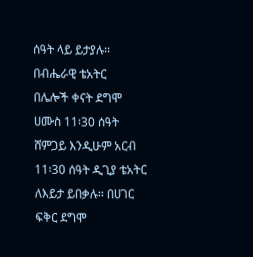ሰዓት ላይ ይታያሉ፡፡ በብሔራዊ ቴአትር  በሌሎች ቀናት ደግሞ ሀሙስ 11፡30 ሰዓት  ሸምጋይ እንዲሁም አርብ 11፡30 ሰዓት ዲጊያ ቴአትር  ለእይታ ይበቃሉ፡፡ በሀገር ፍቅር ደግሞ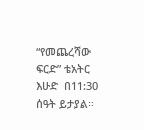“የመጨረሻው ፍርድ” ቴአትር  እሁድ  በ11:30 ሰዓት ይታያል፡፡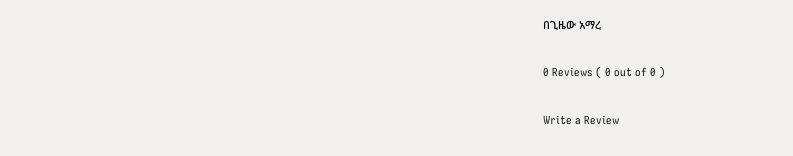በጊዜው አማረ

0 Reviews ( 0 out of 0 )

Write a Review